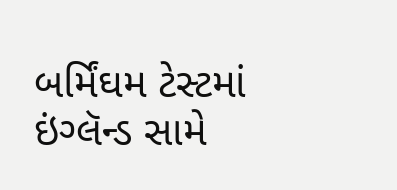બર્મિંઘમ ટેસ્ટમાં ઇંગ્લૅન્ડ સામે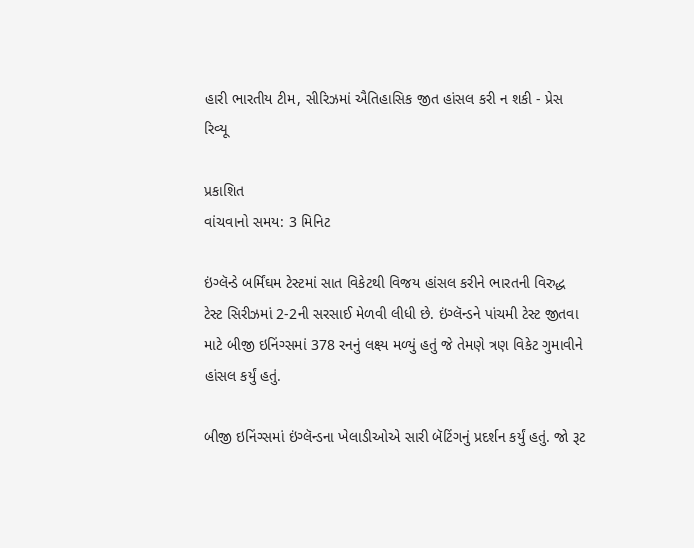હારી ભારતીય ટીમ, સીરિઝમાં ઐતિહાસિક જીત હાંસલ કરી ન શકી - પ્રેસ રિવ્યૂ

પ્રકાશિત
વાંચવાનો સમય: 3 મિનિટ

ઇંગ્લૅન્ડે બર્મિંઘમ ટેસ્ટમાં સાત વિકેટથી વિજય હાંસલ કરીને ભારતની વિરુદ્ધ ટેસ્ટ સિરીઝમાં 2-2ની સરસાઈ મેળવી લીધી છે. ઇંગ્લૅન્ડને પાંચમી ટેસ્ટ જીતવા માટે બીજી ઇનિંગ્સમાં 378 રનનું લક્ષ્ય મળ્યું હતું જે તેમણે ત્રણ વિકેટ ગુમાવીને હાંસલ કર્યું હતું.

બીજી ઇનિંગ્સમાં ઇંગ્લૅન્ડના ખેલાડીઓએ સારી બૅટિંગનું પ્રદર્શન કર્યું હતું. જો રૂટ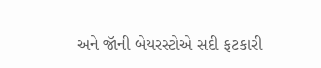અને જૉની બેયરસ્ટોએ સદી ફટકારી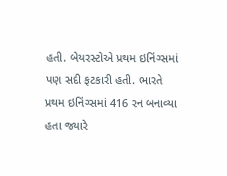હતી. બેયરસ્ટોએ પ્રથમ ઇનિંગ્સમાં પણ સદી ફટકારી હતી. ભારતે પ્રથમ ઇનિંગ્સમાં 416 રન બનાવ્યા હતા જ્યારે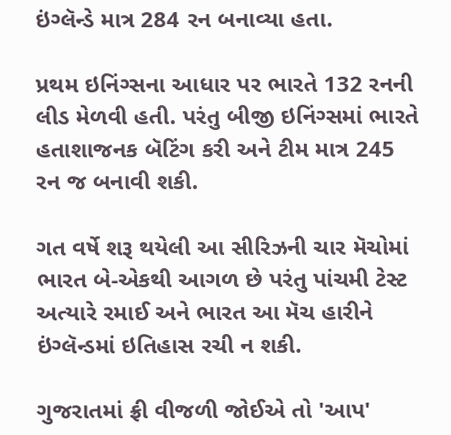ઇંગ્લૅન્ડે માત્ર 284 રન બનાવ્યા હતા.

પ્રથમ ઇનિંગ્સના આધાર પર ભારતે 132 રનની લીડ મેળવી હતી. પરંતુ બીજી ઇનિંગ્સમાં ભારતે હતાશાજનક બૅટિંગ કરી અને ટીમ માત્ર 245 રન જ બનાવી શકી.

ગત વર્ષે શરૂ થયેલી આ સીરિઝની ચાર મૅચોમાં ભારત બે-એકથી આગળ છે પરંતુ પાંચમી ટેસ્ટ અત્યારે રમાઈ અને ભારત આ મૅચ હારીને ઇંગ્લૅન્ડમાં ઇતિહાસ રચી ન શકી.

ગુજરાતમાં ફ્રી વીજળી જોઈએ તો 'આપ'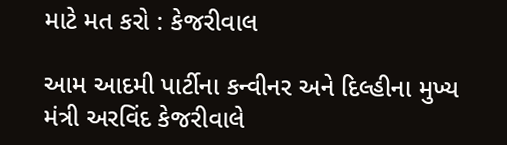માટે મત કરો : કેજરીવાલ

આમ આદમી પાર્ટીના કન્વીનર અને દિલ્હીના મુખ્ય મંત્રી અરવિંદ કેજરીવાલે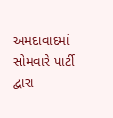અમદાવાદમાં સોમવારે પાર્ટી દ્વારા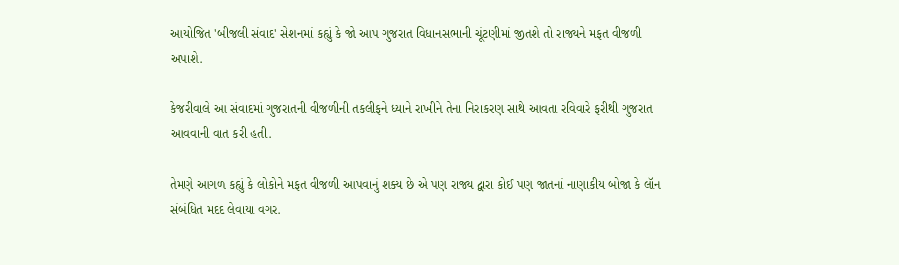આયોજિત 'બીજલી સંવાદ' સેશનમાં કહ્યું કે જો આપ ગુજરાત વિધાનસભાની ચૂંટણીમાં જીતશે તો રાજ્યને મફત વીજળી અપાશે.

કેજરીવાલે આ સંવાદમાં ગુજરાતની વીજળીની તકલીફને ધ્યાને રાખીને તેના નિરાકરણ સાથે આવતા રવિવારે ફરીથી ગુજરાત આવવાની વાત કરી હતી.

તેમણે આગળ કહ્યું કે લોકોને મફત વીજળી આપવાનું શક્ય છે એ પણ રાજ્ય દ્વારા કોઈ પણ જાતનાં નાણાકીય બોજા કે લૉન સંબંધિત મદદ લેવાયા વગર.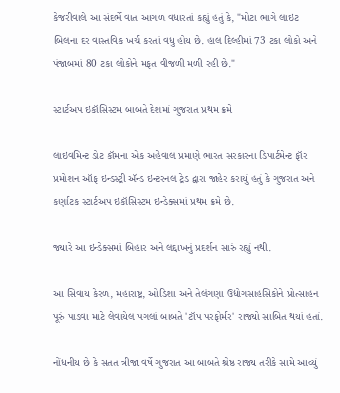કેજરીવાલે આ સંદર્ભે વાત આગળ વધારતાં કહ્યું હતું કે, "મોટા ભાગે લાઇટ બિલના દર વાસ્તવિક ખર્ચ કરતાં વધુ હોય છે. હાલ દિલ્હીમાં 73 ટકા લોકો અને પંજાબમાં 80 ટકા લોકોને મફત વીજળી મળી રહી છે."

સ્ટાર્ટઅપ ઇકૉસિસ્ટમ બાબતે દેશમાં ગુજરાત પ્રથમ ક્રમે

લાઇવમિન્ટ ડોટ કૉમના એક અહેવાલ પ્રમાણે ભારત સરકારના ડિપાર્ટમેન્ટ ફૉર પ્રમોશન ઑફ ઇન્ડસ્ટ્રી ઍન્ડ ઇન્ટરનલ ટ્રેડ દ્વારા જાહેર કરાયું હતું કે ગુજરાત અને કર્ણાટક સ્ટાર્ટઅપ ઇકૉસિસ્ટમ ઇન્ડેક્સમાં પ્રથમ ક્રમે છે.

જ્યારે આ ઇન્ડેક્સમાં બિહાર અને લદ્દાખનું પ્રદર્શન સારું રહ્યું નથી.

આ સિવાય કેરળ, મહારાષ્ટ્ર, ઓડિશા અને તેલંગણા ઉદ્યોગસાહસિકોને પ્રોત્સાહન પૂરું પાડવા માટે લેવાયેલ પગલાં બાબતે 'ટૉપ પરફોર્મર' રાજ્યો સાબિત થયાં હતાં.

નોંધનીય છે કે સતત ત્રીજા વર્ષે ગુજરાત આ બાબતે શ્રેષ્ઠ રાજ્ય તરીકે સામે આવ્યું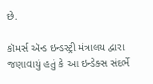છે.

કૉમર્સ ઍન્ડ ઇન્ડસ્ટ્રી મંત્રાલય દ્વારા જણાવાયું હતું કે આ ઇન્ડેક્સ સંદર્ભે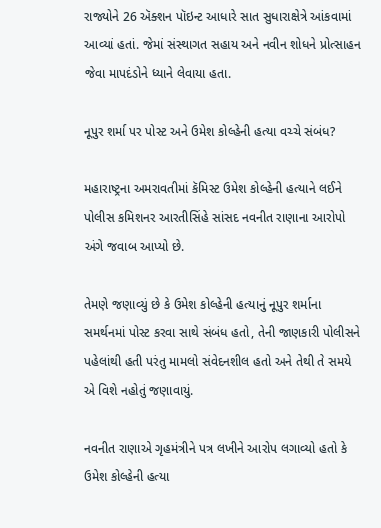રાજ્યોને 26 ઍક્શન પૉઇન્ટ આધારે સાત સુધારાક્ષેત્રે આંકવામાં આવ્યાં હતાં. જેમાં સંસ્થાગત સહાય અને નવીન શોધને પ્રોત્સાહન જેવા માપદંડોને ધ્યાને લેવાયા હતા.

નૂપુર શર્મા પર પોસ્ટ અને ઉમેશ કોલ્હેની હત્યા વચ્ચે સંબંધ?

મહારાષ્ટ્રના અમરાવતીમાં કૅમિસ્ટ ઉમેશ કોલ્હેની હત્યાને લઈને પોલીસ કમિશનર આરતીસિંહે સાંસદ નવનીત રાણાના આરોપો અંગે જવાબ આપ્યો છે.

તેમણે જણાવ્યું છે કે ઉમેશ કોલ્હેની હત્યાનું નૂપુર શર્માના સમર્થનમાં પોસ્ટ કરવા સાથે સંબંધ હતો, તેની જાણકારી પોલીસને પહેલાંથી હતી પરંતુ મામલો સંવેદનશીલ હતો અને તેથી તે સમયે એ વિશે નહોતું જણાવાયું.

નવનીત રાણાએ ગૃહમંત્રીને પત્ર લખીને આરોપ લગાવ્યો હતો કે ઉમેશ કોલ્હેની હત્યા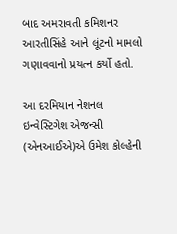બાદ અમરાવતી કમિશનર આરતીસિંહે આને લૂંટનો મામલો ગણાવવાનો પ્રયત્ન કર્યો હતો.

આ દરમિયાન નેશનલ ઇન્વેસ્ટિગેશ એજન્સી (એનઆઈએ)એ ઉમેશ કોલ્હેની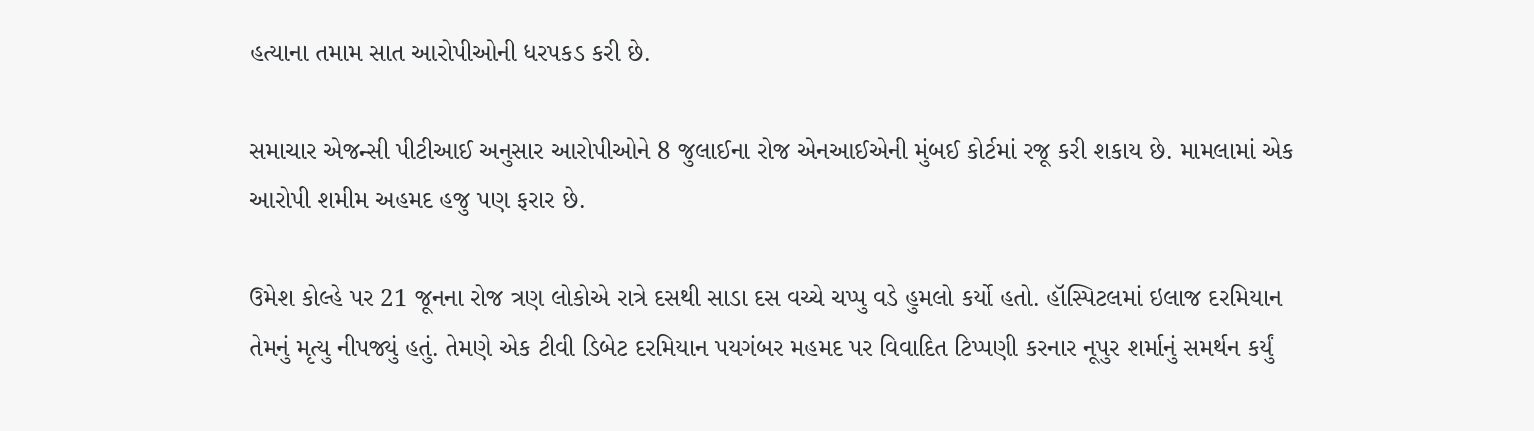હત્યાના તમામ સાત આરોપીઓની ધરપકડ કરી છે.

સમાચાર એજન્સી પીટીઆઈ અનુસાર આરોપીઓને 8 જુલાઈના રોજ એનઆઈએની મુંબઈ કોર્ટમાં રજૂ કરી શકાય છે. મામલામાં એક આરોપી શમીમ અહમદ હજુ પણ ફરાર છે.

ઉમેશ કોલ્હે પર 21 જૂનના રોજ ત્રણ લોકોએ રાત્રે દસથી સાડા દસ વચ્ચે ચપ્પુ વડે હુમલો કર્યો હતો. હૉસ્પિટલમાં ઇલાજ દરમિયાન તેમનું મૃત્યુ નીપજ્યું હતું. તેમણે એક ટીવી ડિબેટ દરમિયાન પયગંબર મહમદ પર વિવાદિત ટિપ્પણી કરનાર નૂપુર શર્માનું સમર્થન કર્યું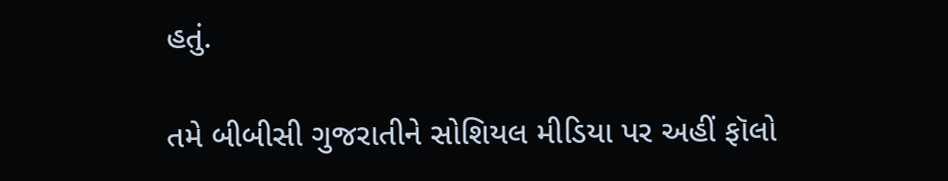હતું.

તમે બીબીસી ગુજરાતીને સોશિયલ મીડિયા પર અહીં ફૉલો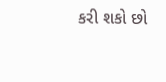કરી શકો છો